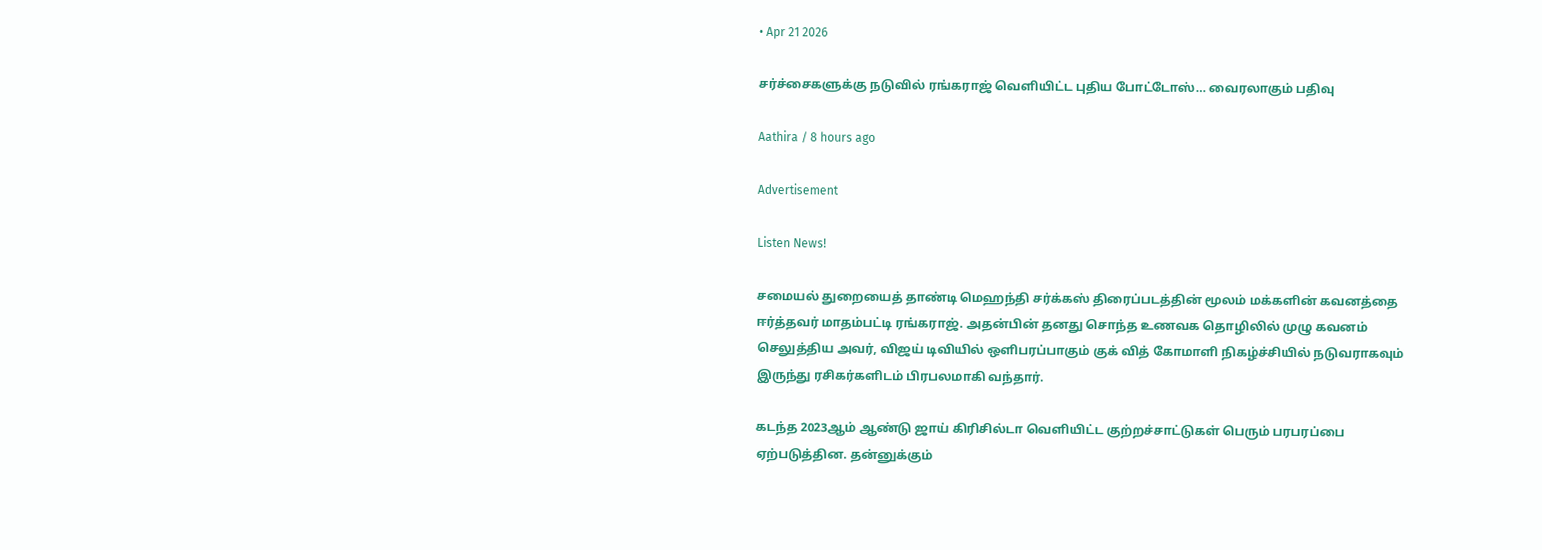• Apr 21 2026

சர்ச்சைகளுக்கு நடுவில் ரங்கராஜ் வெளியிட்ட புதிய போட்டோஸ்… வைரலாகும் பதிவு

Aathira / 8 hours ago

Advertisement

Listen News!

சமையல் துறையைத் தாண்டி மெஹந்தி சர்க்கஸ் திரைப்படத்தின் மூலம் மக்களின் கவனத்தை ஈர்த்தவர் மாதம்பட்டி ரங்கராஜ். அதன்பின் தனது சொந்த உணவக தொழிலில் முழு கவனம் செலுத்திய அவர், விஜய் டிவியில் ஒளிபரப்பாகும் குக் வித் கோமாளி நிகழ்ச்சியில் நடுவராகவும் இருந்து ரசிகர்களிடம் பிரபலமாகி வந்தார்.

கடந்த 2023ஆம் ஆண்டு ஜாய் கிரிசில்டா வெளியிட்ட குற்றச்சாட்டுகள் பெரும் பரபரப்பை ஏற்படுத்தின. தன்னுக்கும்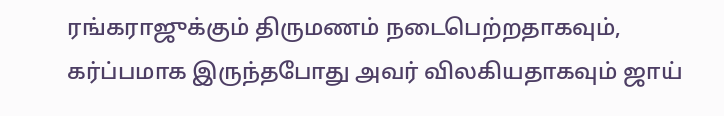ரங்கராஜுக்கும் திருமணம் நடைபெற்றதாகவும், கர்ப்பமாக இருந்தபோது அவர் விலகியதாகவும் ஜாய்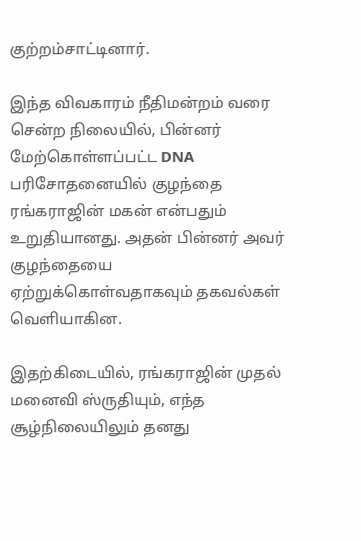குற்றம்சாட்டினார்.

இந்த விவகாரம் நீதிமன்றம் வரை சென்ற நிலையில், பின்னர் மேற்கொள்ளப்பட்ட DNA பரிசோதனையில் குழந்தை ரங்கராஜின் மகன் என்பதும் உறுதியானது. அதன் பின்னர் அவர் குழந்தையை ஏற்றுக்கொள்வதாகவும் தகவல்கள் வெளியாகின.

இதற்கிடையில், ரங்கராஜின் முதல் மனைவி ஸ்ருதியும், எந்த சூழ்நிலையிலும் தனது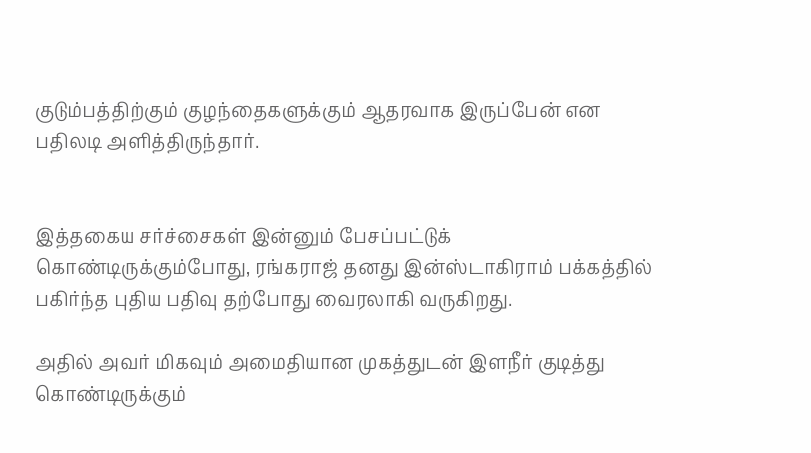குடும்பத்திற்கும் குழந்தைகளுக்கும் ஆதரவாக இருப்பேன் என பதிலடி அளித்திருந்தார்.


இத்தகைய சர்ச்சைகள் இன்னும் பேசப்பட்டுக் கொண்டிருக்கும்போது, ரங்கராஜ் தனது இன்ஸ்டாகிராம் பக்கத்தில் பகிர்ந்த புதிய பதிவு தற்போது வைரலாகி வருகிறது.

அதில் அவர் மிகவும் அமைதியான முகத்துடன் இளநீர் குடித்து கொண்டிருக்கும்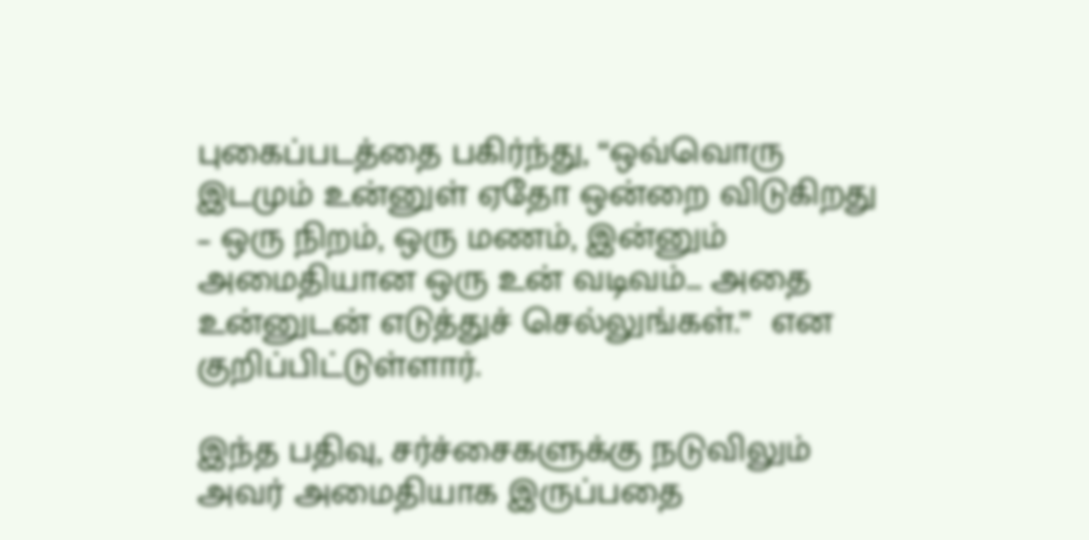புகைப்படத்தை பகிர்ந்து, “ஒவ்வொரு இடமும் உன்னுள் ஏதோ ஒன்றை விடுகிறது – ஒரு நிறம், ஒரு மணம், இன்னும் அமைதியான ஒரு உன் வடிவம்… அதை உன்னுடன் எடுத்துச் செல்லுங்கள்.”  என குறிப்பிட்டுள்ளார்.

இந்த பதிவு, சர்ச்சைகளுக்கு நடுவிலும் அவர் அமைதியாக இருப்பதை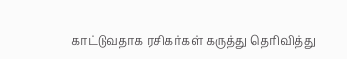காட்டுவதாக ரசிகர்கள் கருத்து தெரிவித்து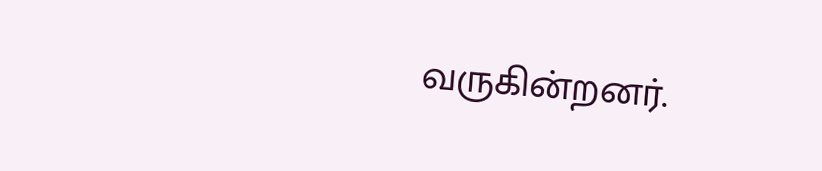வருகின்றனர்.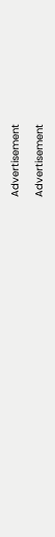Advertisement

Advertisement